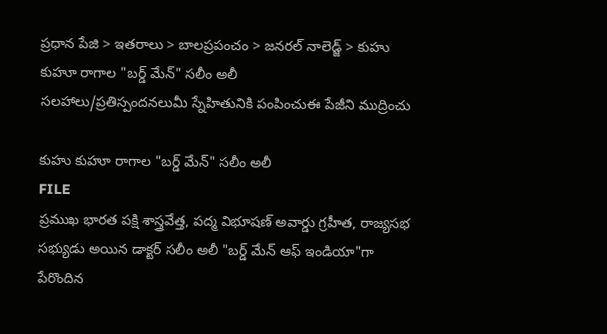ప్రధాన పేజి > ఇతరాలు > బాలప్రపంచం > జనరల్ నాలెడ్జ్ > కుహు కుహూ రాగాల "బర్డ్ మేన్" సలీం అలీ
సలహాలు/ప్రతిస్పందనలుమీ స్నేహితునికి పంపించుఈ పేజీని ముద్రించు

కుహు కుహూ రాగాల "బర్డ్ మేన్" సలీం అలీ
FILE
ప్రముఖ భారత పక్షి శాస్త్రవేత్త, పద్మ విభూషణ్ అవార్డు గ్రహీత, రాజ్యసభ సభ్యుడు అయిన డాక్టర్ సలీం అలీ "బర్డ్ మేన్ ఆఫ్ ఇండియా"గా పేరొందిన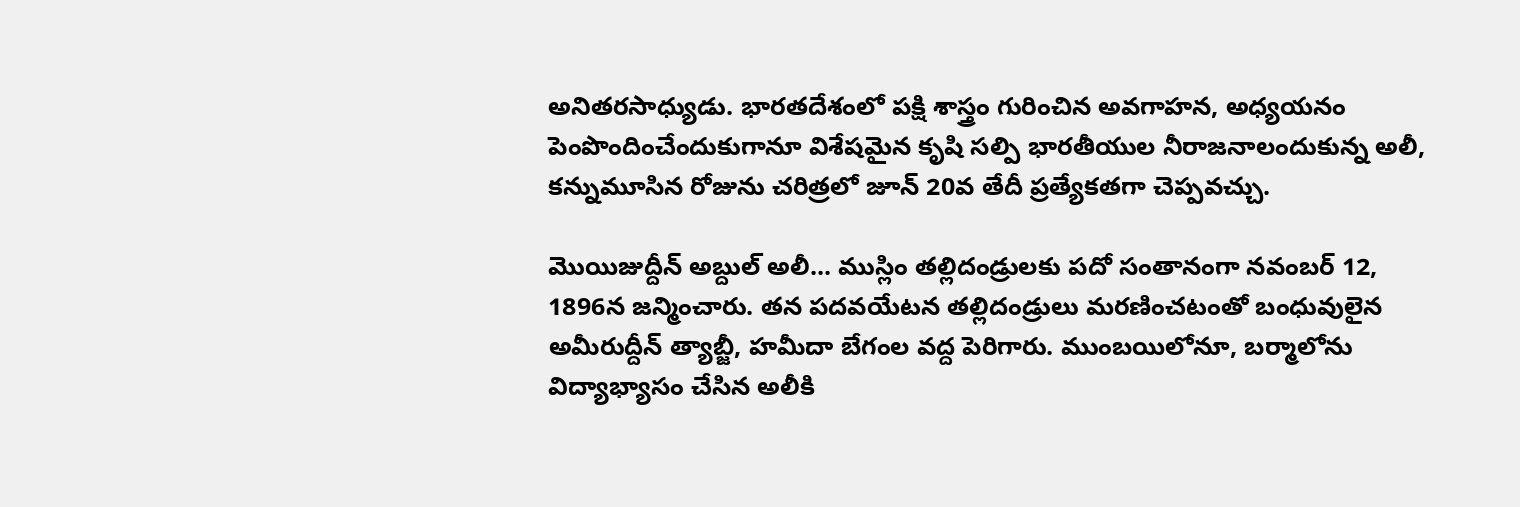అనితరసాధ్యుడు. భారతదేశంలో పక్షి శాస్త్రం గురించిన అవగాహన, అధ్యయనం పెంపొందించేందుకుగానూ విశేషమైన కృషి సల్పి భారతీయుల నీరాజనాలందుకున్న అలీ, కన్నుమూసిన రోజును చరిత్రలో జూన్ 20వ తేదీ ప్రత్యేకతగా చెప్పవచ్చు.

మొయిజుద్దీన్ అబ్దుల్ అలీ... ముస్లిం తల్లిదండ్రులకు పదో సంతానంగా నవంబర్ 12, 1896న జన్మించారు. తన పదవయేటన తల్లిదండ్రులు మరణించటంతో బంధువులైన అమీరుద్దీన్ త్యాబ్జీ, హమీదా బేగంల వద్ద పెరిగారు. ముంబయిలోనూ, బర్మాలోను విద్యాభ్యాసం చేసిన అలీకి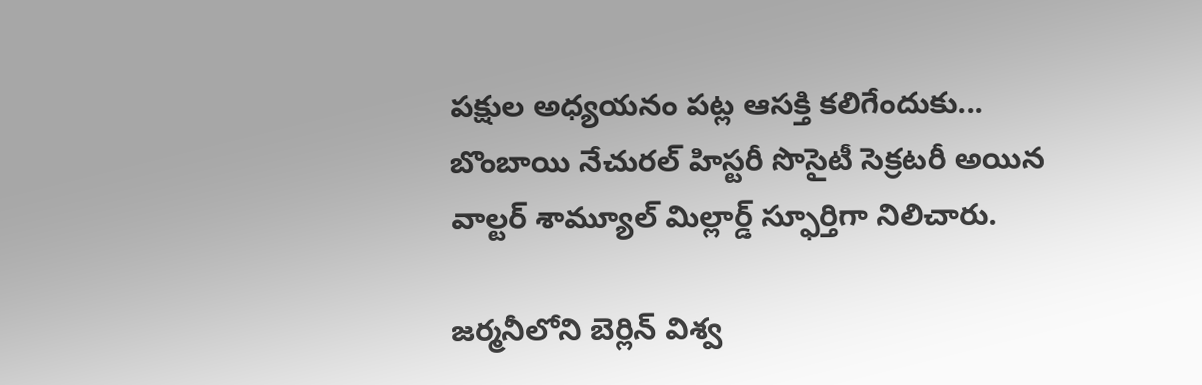పక్షుల అధ్యయనం పట్ల ఆసక్తి కలిగేందుకు... బొంబాయి నేచురల్ హిస్టరీ సొసైటీ సెక్రటరీ అయిన వాల్టర్ శామ్యూల్ మిల్లార్డ్ స్ఫూర్తిగా నిలిచారు.

జర్మనీలోని బెర్లిన్ విశ్వ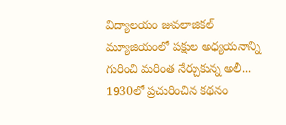విద్యాలయం జువలాజికల్ మ్యూజియంలో పక్షుల అధ్యయనాన్ని గురించి మరింత నేర్చుకున్న అలీ... 1930లో ప్రచురించిన కథనం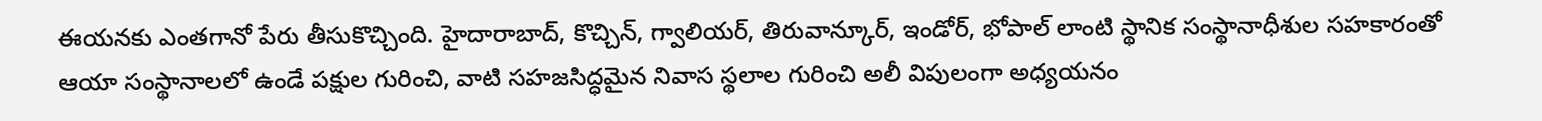ఈయనకు ఎంతగానో పేరు తీసుకొచ్చింది. హైదారాబాద్, కొచ్చిన్, గ్వాలియర్, తిరువాన్కూర్, ఇండోర్, భోపాల్ లాంటి స్థానిక సంస్థానాధీశుల సహకారంతో ఆయా సంస్థానాలలో ఉండే పక్షుల గురించి, వాటి సహజసిద్ధమైన నివాస స్థలాల గురించి అలీ విపులంగా అధ్యయనం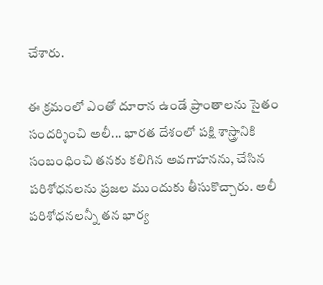చేశారు.

ఈ క్రమంలో ఎంతో దూరాన ఉండే ప్రాంతాలను సైతం సందర్శించి అలీ... భారత దేశంలో పక్షి శాస్త్రానికి సంబంధించి తనకు కలిగిన అవగాహనను, చేసిన పరిశోధనలను ప్రజల ముందుకు తీసుకొచ్చారు. అలీ పరిశోధనలన్నీ తన భార్య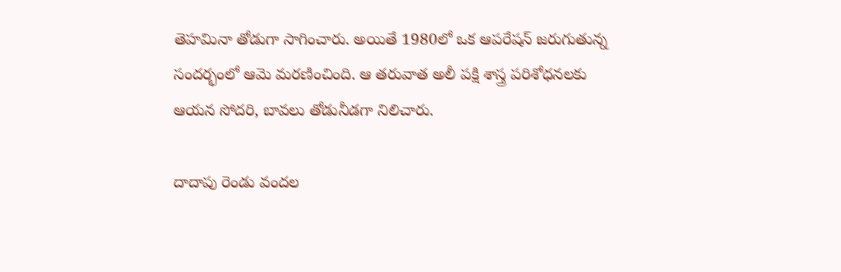తెహమినా తోడుగా సాగించారు. అయితే 1980లో ఒక ఆపరేషన్ జరుగుతున్న సందర్భంలో ఆమె మరణించింది. ఆ తరువాత అలీ పక్షి శాస్త్ర పరిశోధనలకు ఆయన సోదరి, బావలు తోడునీడగా నిలిచారు.

దాదాపు రెండు వందల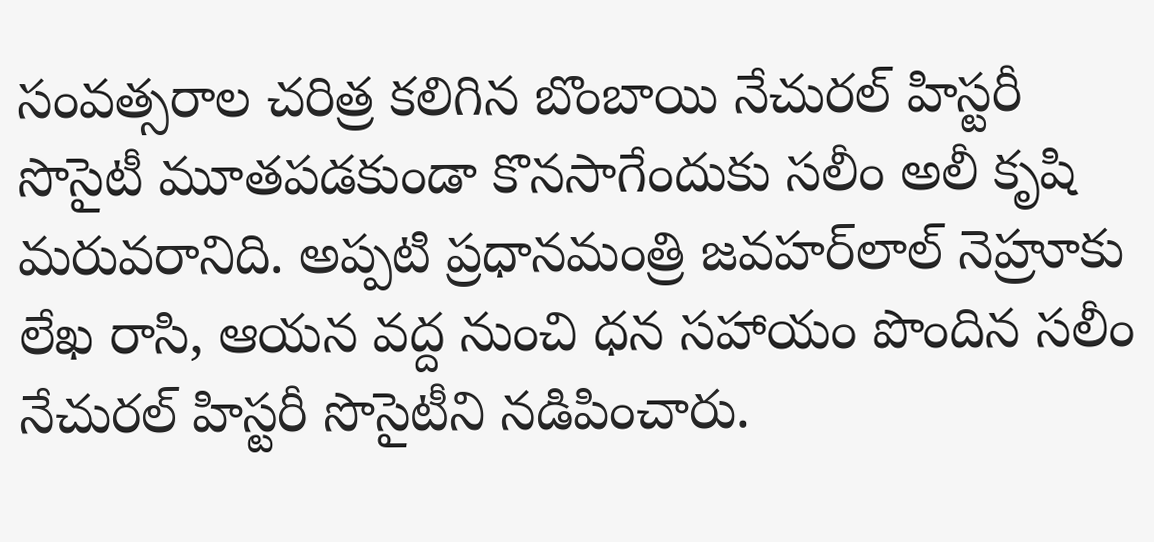సంవత్సరాల చరిత్ర కలిగిన బొంబాయి నేచురల్ హిస్టరీ సొసైటీ మూతపడకుండా కొనసాగేందుకు సలీం అలీ కృషి మరువరానిది. అప్పటి ప్రధానమంత్రి జవహర్‌లాల్ నెహ్రూకు లేఖ రాసి, ఆయన వద్ద నుంచి ధన సహాయం పొందిన సలీం నేచురల్ హిస్టరీ సొసైటీని నడిపించారు.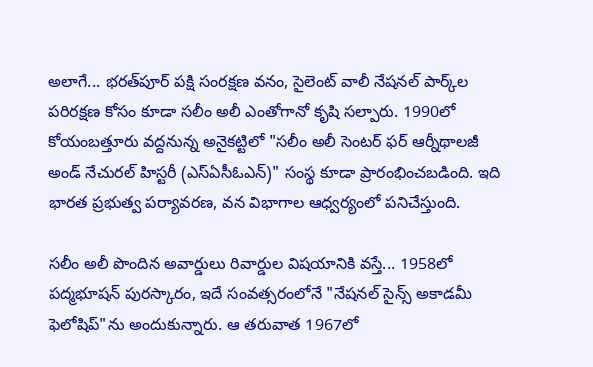అలాగే... భరత్‌పూర్ పక్షి సంరక్షణ వనం, సైలెంట్ వాలీ నేషనల్ పార్క్‌ల పరిరక్షణ కోసం కూడా సలీం అలీ ఎంతోగానో కృషి సల్పారు. 1990లో కోయంబత్తూరు వద్దనున్న అనైకట్టిలో "సలీం అలీ సెంటర్ ఫర్ ఆర్నీథాలజీ అండ్ నేచురల్ హిస్టరీ (ఎస్ఏసీఓఎన్)" సంస్థ కూడా ప్రారంభించబడింది. ఇది భారత ప్రభుత్వ పర్యావరణ, వన విభాగాల ఆధ్వర్యంలో పనిచేస్తుంది.

సలీం అలీ పొందిన అవార్డులు రివార్డుల విషయానికి వస్తే... 1958లో పద్మభూషన్ పురస్కారం, ఇదే సంవత్సరంలోనే "నేషనల్ సైన్స్ అకాడమీ ఫెలోషిప్‌"ను అందుకున్నారు. ఆ తరువాత 1967లో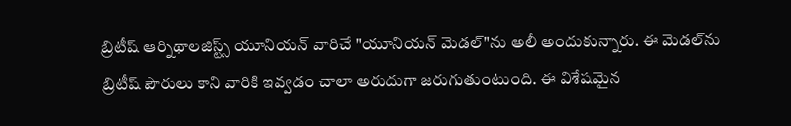బ్రిటీష్ ఆర్నిథాలజిస్ట్స్ యూనియన్ వారిచే "యూనియన్ మెడల్"ను అలీ అందుకున్నారు. ఈ మెడల్‌ను బ్రిటీష్ పౌరులు కాని వారికి ఇవ్వడం చాలా అరుదుగా జరుగుతుంటుంది. ఈ విశేషమైన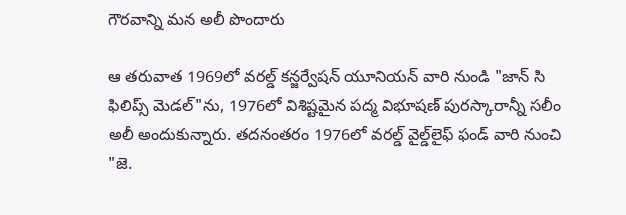గౌరవాన్ని మన అలీ పొందారు

ఆ తరువాత 1969లో వరల్డ్ కన్జర్వేషన్ యూనియన్ వారి నుండి "జాన్ సి ఫిలిప్స్ మెడల్"ను, 1976లో విశిష్టమైన పద్మ విభూషణ్ పురస్కారాన్నీ సలీం అలీ అందుకున్నారు. తదనంతరం 1976లో వరల్డ్ వైల్డ్‌లైఫ్ ఫండ్ వారి నుంచి "జె.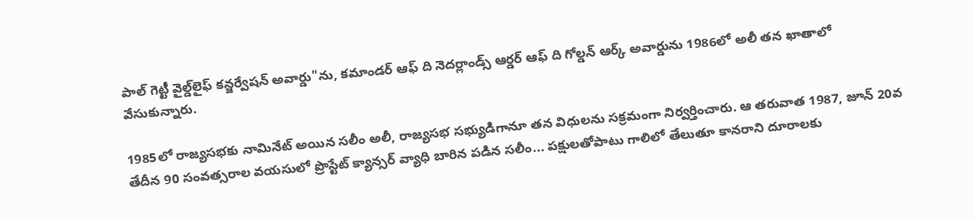పాల్ గెట్టీ వైల్డ్‌లైఫ్ కన్జర్వేషన్ అవార్డు"ను, కమాండర్ ఆఫ్ ది నెదర్లాండ్స్ ఆర్డర్ ఆఫ్ ది గోల్డన్ ఆర్క్ అవార్డును 1986లో అలీ తన ఖాతాలో వేసుకున్నారు.

1985లో రాజ్యసభకు నామినేట్ అయిన సలీం అలీ, రాజ్యసభ సభ్యుడిగానూ తన విధులను సక్రమంగా నిర్వర్తించారు. ఆ తరువాత 1987, జూన్ 20వ తేదీన 90 సంవత్సరాల వయసులో ప్రొస్టేట్ క్యాన్సర్ వ్యాధి బారిన పడిన సలీం... పక్షులతోపాటు గాలిలో తేలుతూ కానరాని దూరాలకు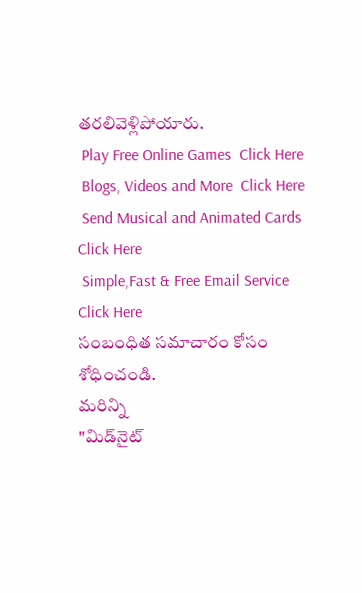తరలివెళ్లిపోయారు.
 Play Free Online Games  Click Here
 Blogs, Videos and More  Click Here
 Send Musical and Animated Cards  Click Here
 Simple,Fast & Free Email Service  Click Here
సంబంధిత సమాచారం కోసం శోధించండి.
మరిన్ని
"మిడ్‌నైట్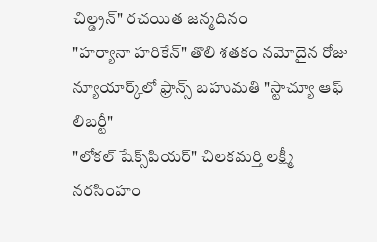చిల్డ్రన్" రచయిత జన్మదినం
"హర్యానా హరికేన్" తొలి శతకం నమోదైన రోజు
న్యూయార్క్‌లో ఫ్రాన్స్ బహుమతి "స్టాచ్యూ ఆఫ్ లిబర్టీ"
"లోకల్ షేక్స్‌పియర్" చిలకమర్తి లక్ష్మీ నరసింహం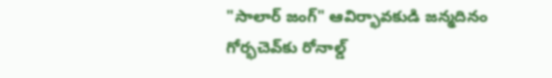"సాలార్‌ జంగ్" ఆవిర్భావకుడి జన్మదినం
గోర్భచెవ్‌కు రోనాల్డ్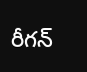రీగన్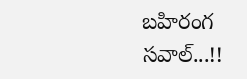బహిరంగ సవాల్...!!